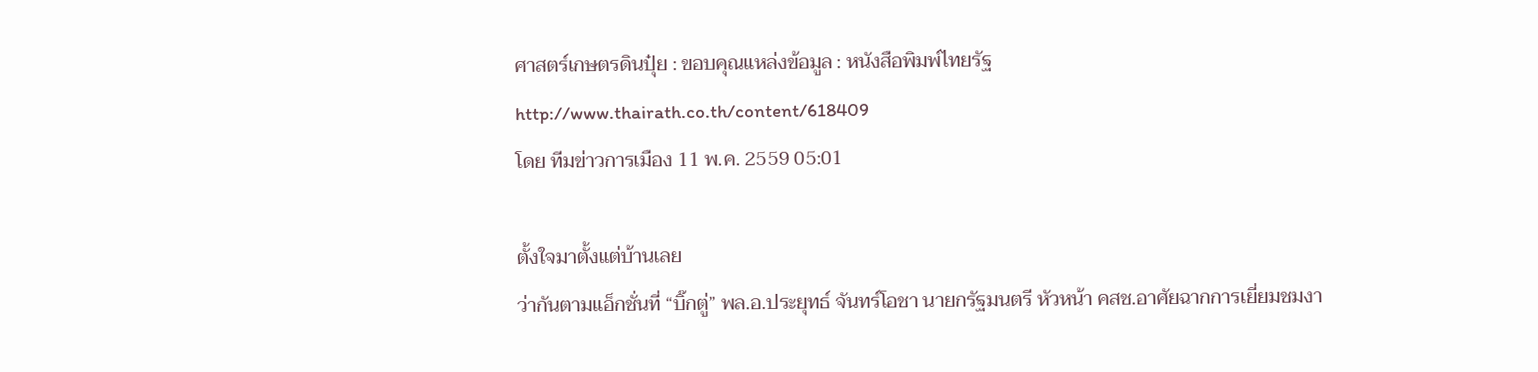ศาสตร์เกษตรดินปุ๋ย : ขอบคุณแหล่งข้อมูล : หนังสือพิมพ์ไทยรัฐ
http://www.thairath.co.th/content/618409
โดย ทีมข่าวการเมือง 11 พ.ค. 2559 05:01

ตั้งใจมาตั้งแต่บ้านเลย
ว่ากันตามแอ็กชั่นที่ “บิ๊กตู่” พล.อ.ประยุทธ์ จันทร์โอชา นายกรัฐมนตรี หัวหน้า คสช.อาศัยฉากการเยี่ยมชมงา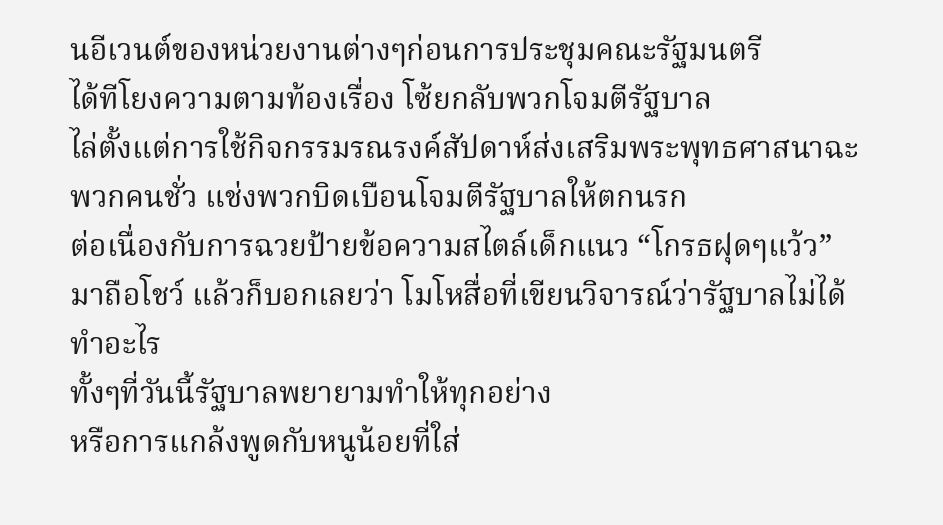นอีเวนต์ของหน่วยงานต่างๆก่อนการประชุมคณะรัฐมนตรี
ได้ทีโยงความตามท้องเรื่อง โซ้ยกลับพวกโจมตีรัฐบาล
ไล่ตั้งแต่การใช้กิจกรรมรณรงค์สัปดาห์ส่งเสริมพระพุทธศาสนาฉะพวกคนชั่ว แช่งพวกบิดเบือนโจมตีรัฐบาลให้ตกนรก
ต่อเนื่องกับการฉวยป้ายข้อความสไตล์เด็กแนว “โกรธฝุดๆแว้ว” มาถือโชว์ แล้วก็บอกเลยว่า โมโหสื่อที่เขียนวิจารณ์ว่ารัฐบาลไม่ได้ทำอะไร
ทั้งๆที่วันนี้รัฐบาลพยายามทำให้ทุกอย่าง
หรือการแกล้งพูดกับหนูน้อยที่ใส่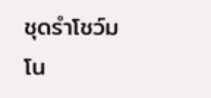ชุดรำโชว์มโน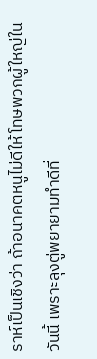ราห์เป็นเชิงว่า ถ้าอนาคตหนูไม่ดีให้โทษพวกผู้ใหญ่ในวันนี้ เพราะลุงตู่พยายามทำดีที่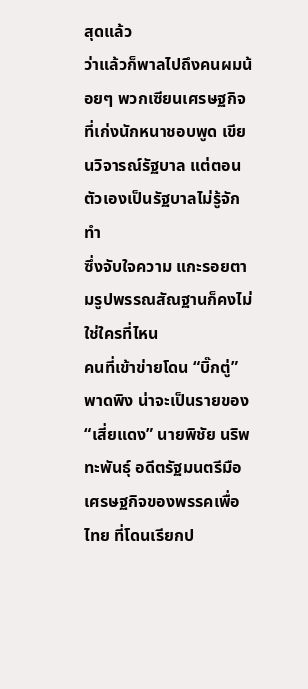สุดแล้ว
ว่าแล้วก็พาลไปถึงคนผมน้อยๆ พวกเซียนเศรษฐกิจที่เก่งนักหนาชอบพูด เขียนวิจารณ์รัฐบาล แต่ตอนตัวเองเป็นรัฐบาลไม่รู้จักทำ
ซึ่งจับใจความ แกะรอยตามรูปพรรณสัณฐานก็คงไม่ใช่ใครที่ไหน
คนที่เข้าข่ายโดน “บิ๊กตู่” พาดพิง น่าจะเป็นรายของ “เสี่ยแดง” นายพิชัย นริพทะพันธุ์ อดีตรัฐมนตรีมือเศรษฐกิจของพรรคเพื่อไทย ที่โดนเรียกป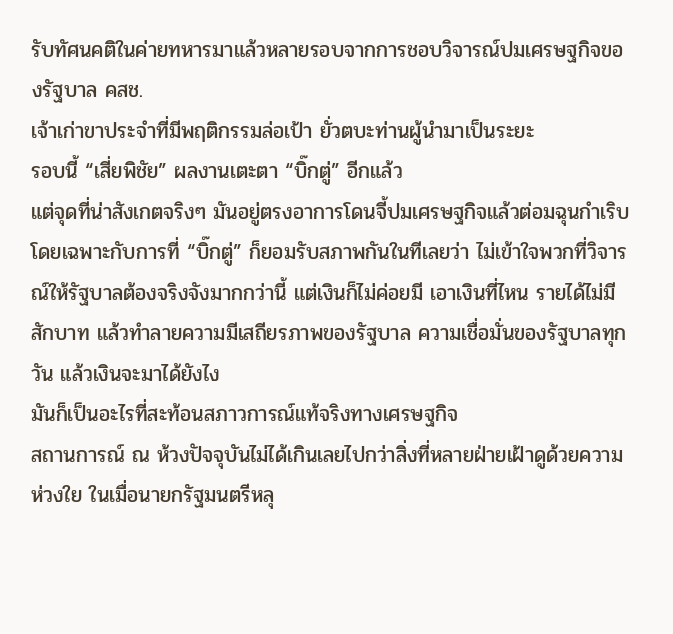รับทัศนคติในค่ายทหารมาแล้วหลายรอบจากการชอบวิจารณ์ปมเศรษฐกิจของรัฐบาล คสช.
เจ้าเก่าขาประจำที่มีพฤติกรรมล่อเป้า ยั่วตบะท่านผู้นำมาเป็นระยะ
รอบนี้ “เสี่ยพิชัย” ผลงานเตะตา “บิ๊กตู่” อีกแล้ว
แต่จุดที่น่าสังเกตจริงๆ มันอยู่ตรงอาการโดนจี้ปมเศรษฐกิจแล้วต่อมฉุนกำเริบ
โดยเฉพาะกับการที่ “บิ๊กตู่” ก็ยอมรับสภาพกันในทีเลยว่า ไม่เข้าใจพวกที่วิจารณ์ให้รัฐบาลต้องจริงจังมากกว่านี้ แต่เงินก็ไม่ค่อยมี เอาเงินที่ไหน รายได้ไม่มีสักบาท แล้วทำลายความมีเสถียรภาพของรัฐบาล ความเชื่อมั่นของรัฐบาลทุกวัน แล้วเงินจะมาได้ยังไง
มันก็เป็นอะไรที่สะท้อนสภาวการณ์แท้จริงทางเศรษฐกิจ
สถานการณ์ ณ ห้วงปัจจุบันไม่ได้เกินเลยไปกว่าสิ่งที่หลายฝ่ายเฝ้าดูด้วยความห่วงใย ในเมื่อนายกรัฐมนตรีหลุ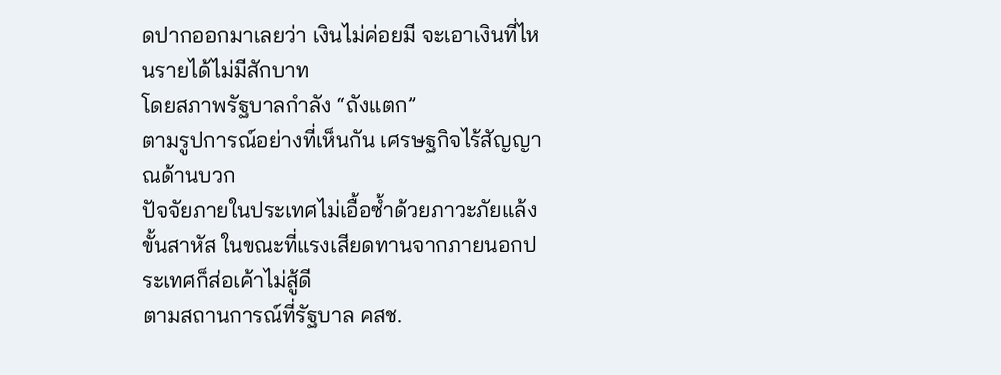ดปากออกมาเลยว่า เงินไม่ค่อยมี จะเอาเงินที่ไหนรายได้ไม่มีสักบาท
โดยสภาพรัฐบาลกำลัง “ถังแตก”
ตามรูปการณ์อย่างที่เห็นกัน เศรษฐกิจไร้สัญญาณด้านบวก
ปัจจัยภายในประเทศไม่เอื้อซ้ำด้วยภาวะภัยแล้งขั้นสาหัส ในขณะที่แรงเสียดทานจากภายนอกประเทศก็ส่อเค้าไม่สู้ดี
ตามสถานการณ์ที่รัฐบาล คสช.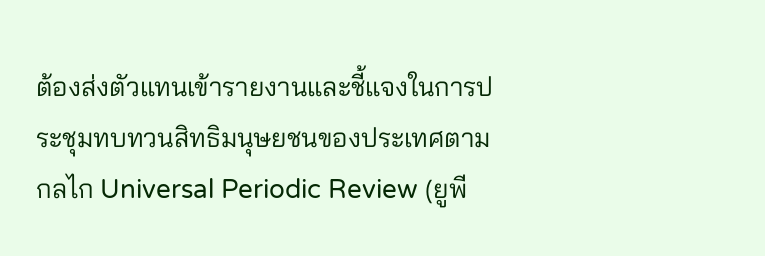ต้องส่งตัวแทนเข้ารายงานและชี้แจงในการประชุมทบทวนสิทธิมนุษยชนของประเทศตามกลไก Universal Periodic Review (ยูพี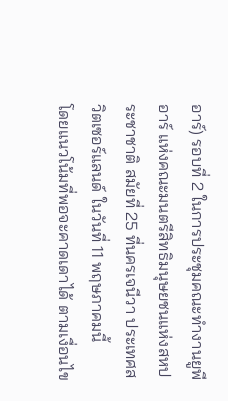อาร์) รอบที่ 2 ในการประชุมคณะทำงานยูพีอาร์ แห่งคณะมนตรีสิทธิมนุษยชนแห่งสหประชาชาติ สมัยที่ 25 ที่นครเจนีวา ประเทศสวิตเซอร์แลนด์ ในวันที่ 11 พฤษภาคมนี้
โดยแนวโน้มที่พอจะคาดเดาได้ ตามเงื่อนไข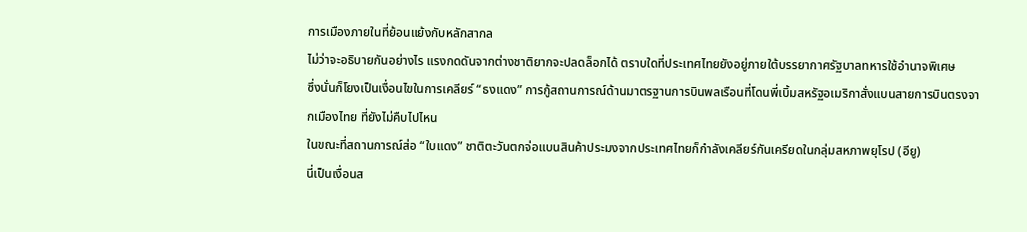การเมืองภายในที่ย้อนแย้งกับหลักสากล
ไม่ว่าจะอธิบายกันอย่างไร แรงกดดันจากต่างชาติยากจะปลดล็อกได้ ตราบใดที่ประเทศไทยยังอยู่ภายใต้บรรยากาศรัฐบาลทหารใช้อำนาจพิเศษ
ซึ่งนั่นก็โยงเป็นเงื่อนไขในการเคลียร์ “ธงแดง” การกู้สถานการณ์ด้านมาตรฐานการบินพลเรือนที่โดนพี่เบิ้มสหรัฐอเมริกาสั่งแบนสายการบินตรงจากเมืองไทย ที่ยังไม่คืบไปไหน
ในขณะที่สถานการณ์ส่อ “ใบแดง” ชาติตะวันตกจ่อแบนสินค้าประมงจากประเทศไทยก็กำลังเคลียร์กันเครียดในกลุ่มสหภาพยุโรป (อียู)
นี่เป็นเงื่อนส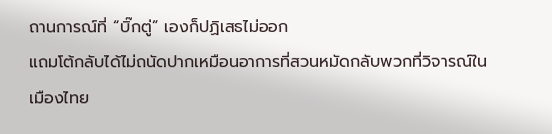ถานการณ์ที่ “บิ๊กตู่” เองก็ปฏิเสธไม่ออก
แถมโต้กลับได้ไม่ถนัดปากเหมือนอาการที่สวนหมัดกลับพวกที่วิจารณ์ในเมืองไทย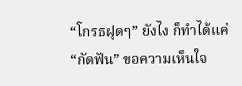“โกรธฝุดๆ” ยังไง ก็ทำได้แค่ “กัดฟัน” ขอความเห็นใจ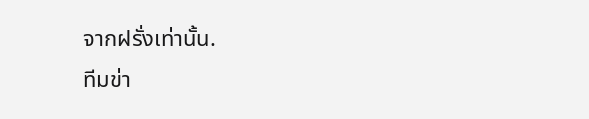จากฝรั่งเท่านั้น.
ทีมข่า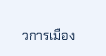วการเมือง